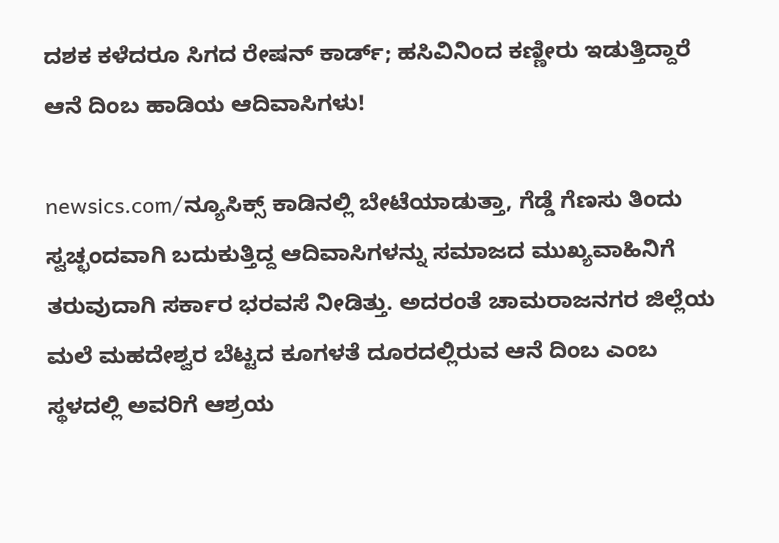ದಶಕ ಕಳೆದರೂ ಸಿಗದ ರೇಷನ್ ಕಾರ್ಡ್; ಹಸಿವಿನಿಂದ ಕಣ್ಣೀರು ಇಡುತ್ತಿದ್ದಾರೆ ಆನೆ ದಿಂಬ ಹಾಡಿಯ ಆದಿವಾಸಿಗಳು!

newsics.com/ನ್ಯೂಸಿಕ್ಸ್ ಕಾಡಿನಲ್ಲಿ ಬೇಟೆಯಾಡುತ್ತಾ, ಗೆಡ್ಡೆ ಗೆಣಸು ತಿಂದು ಸ್ವಚ್ಛಂದವಾಗಿ ಬದುಕುತ್ತಿದ್ದ ಆದಿವಾಸಿಗಳನ್ನು ಸಮಾಜದ ಮುಖ್ಯವಾಹಿನಿಗೆ ತರುವುದಾಗಿ ಸರ್ಕಾರ ಭರವಸೆ ನೀಡಿತ್ತು. ಅದರಂತೆ ಚಾಮರಾಜನಗರ ಜಿಲ್ಲೆಯ  ಮಲೆ ಮಹದೇಶ್ವರ ಬೆಟ್ಟದ ಕೂಗಳತೆ ದೂರದಲ್ಲಿರುವ ಆನೆ ದಿಂಬ ಎಂಬ ಸ್ಥಳದಲ್ಲಿ ಅವರಿಗೆ ಆಶ್ರಯ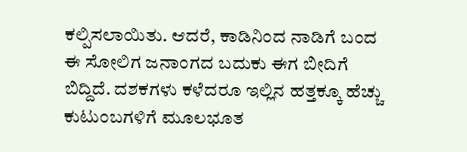ಕಲ್ಪಿಸಲಾಯಿತು. ಆದರೆ, ಕಾಡಿನಿಂದ ನಾಡಿಗೆ ಬಂದ ಈ ಸೋಲಿಗ ಜನಾಂಗದ ಬದುಕು ಈಗ ಬೀದಿಗೆ ಬಿದ್ದಿದೆ. ದಶಕಗಳು ಕಳೆದರೂ ಇಲ್ಲಿನ ಹತ್ತಕ್ಕೂ ಹೆಚ್ಚು ಕುಟುಂಬಗಳಿಗೆ ಮೂಲಭೂತ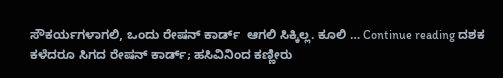ಸೌಕರ್ಯಗಳಾಗಲಿ, ಒಂದು ರೇಷನ್ ಕಾರ್ಡ್  ಆಗಲಿ ಸಿಕ್ಕಿಲ್ಲ. ಕೂಲಿ … Continue reading ದಶಕ ಕಳೆದರೂ ಸಿಗದ ರೇಷನ್ ಕಾರ್ಡ್; ಹಸಿವಿನಿಂದ ಕಣ್ಣೀರು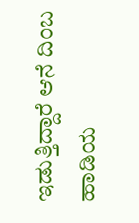ಇಡುತ್ತಿದ್ದಾರೆ ಆನೆ ದಿಂಬ ಹಾಡಿಯ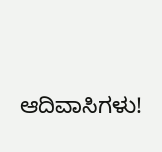ಆದಿವಾಸಿಗಳು!